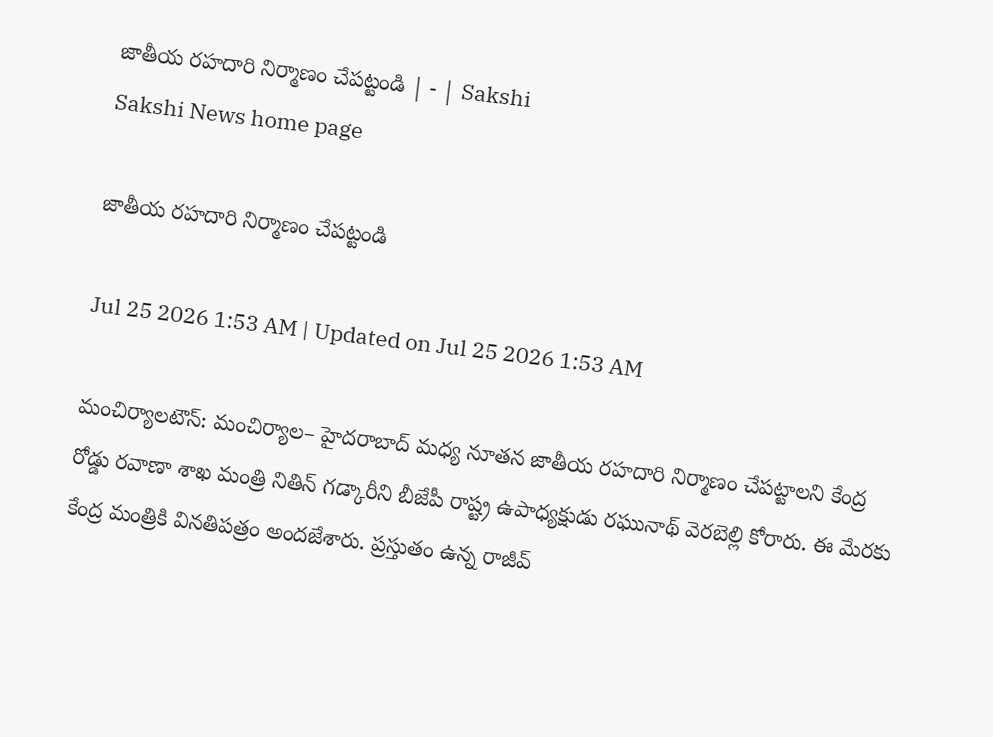జాతీయ రహదారి నిర్మాణం చేపట్టండి | - | Sakshi
Sakshi News home page

జాతీయ రహదారి నిర్మాణం చేపట్టండి

Jul 25 2026 1:53 AM | Updated on Jul 25 2026 1:53 AM

మంచిర్యాలటౌన్‌: మంచిర్యాల– హైదరాబాద్‌ మధ్య నూతన జాతీయ రహదారి నిర్మాణం చేపట్టాలని కేంద్ర రోడ్డు రవాణా శాఖ మంత్రి నితిన్‌ గడ్కారీని బీజేపీ రాష్ట్ర ఉపాధ్యక్షుడు రఘునాథ్‌ వెరబెల్లి కోరారు. ఈ మేరకు కేంద్ర మంత్రికి వినతిపత్రం అందజేశారు. ప్రస్తుతం ఉన్న రాజీవ్‌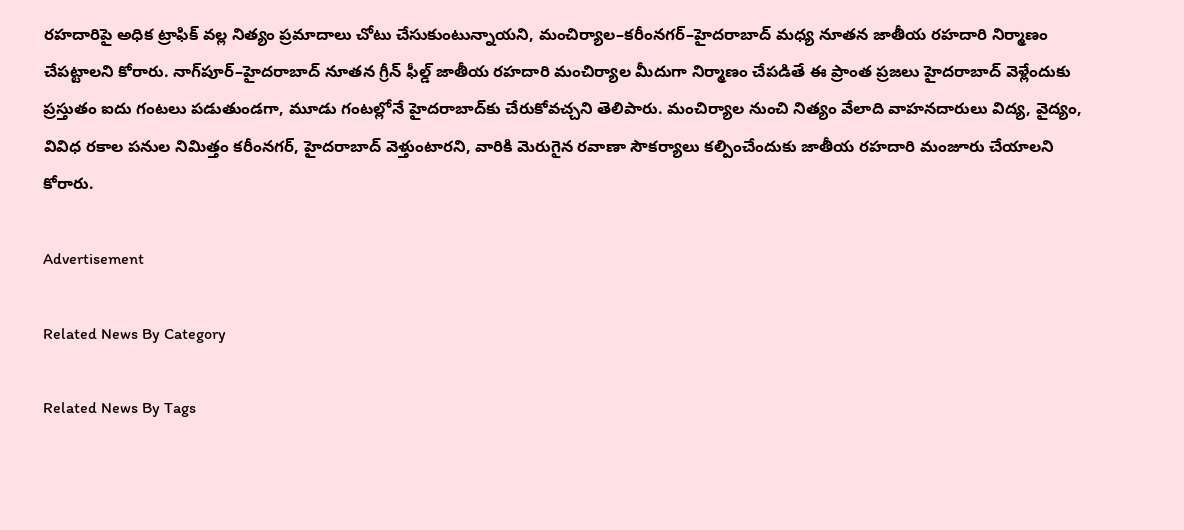రహదారిపై అధిక ట్రాఫిక్‌ వల్ల నిత్యం ప్రమాదాలు చోటు చేసుకుంటున్నాయని, మంచిర్యాల–కరీంనగర్‌–హైదరాబాద్‌ మధ్య నూతన జాతీయ రహదారి నిర్మాణం చేపట్టాలని కోరారు. నాగ్‌పూర్‌–హైదరాబాద్‌ నూతన గ్రీన్‌ ఫీల్డ్‌ జాతీయ రహదారి మంచిర్యాల మీదుగా నిర్మాణం చేపడితే ఈ ప్రాంత ప్రజలు హైదరాబాద్‌ వెళ్లేందుకు ప్రస్తుతం ఐదు గంటలు పడుతుండగా, మూడు గంటల్లోనే హైదరాబాద్‌కు చేరుకోవచ్చని తెలిపారు. మంచిర్యాల నుంచి నిత్యం వేలాది వాహనదారులు విద్య, వైద్యం, వివిధ రకాల పనుల నిమిత్తం కరీంనగర్‌, హైదరాబాద్‌ వెళ్తుంటారని, వారికి మెరుగైన రవాణా సౌకర్యాలు కల్పించేందుకు జాతీయ రహదారి మంజూరు చేయాలని కోరారు.

Advertisement

Related News By Category

Related News By Tags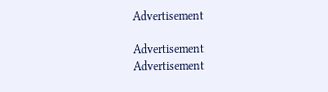Advertisement

Advertisement
Advertisement